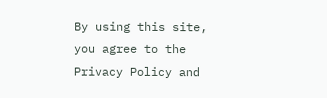By using this site, you agree to the Privacy Policy and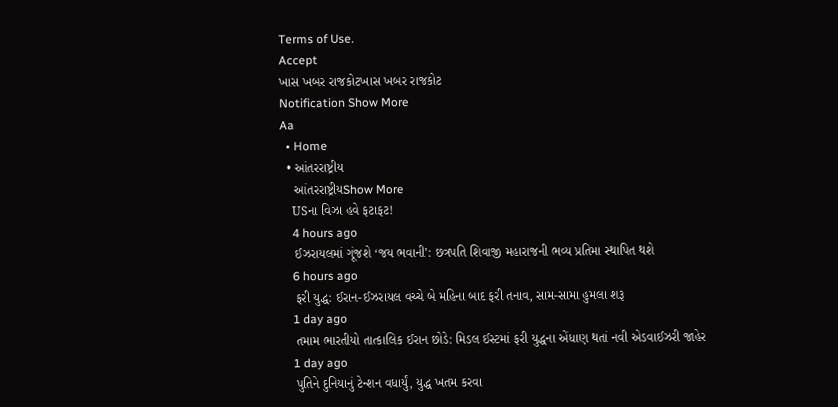Terms of Use.
Accept
ખાસ ખબર રાજકોટખાસ ખબર રાજકોટ
Notification Show More
Aa
  • Home
  • આંતરરાષ્ટ્રીય
    આંતરરાષ્ટ્રીયShow More
    USના વિઝા હવે ફટાફટ!
    4 hours ago
    ઈઝરાયલમાં ગૂંજશે ‘જય ભવાની’: છત્રપતિ શિવાજી મહારાજની ભવ્ય પ્રતિમા સ્થાપિત થશે
    6 hours ago
    ફરી યુદ્ધ: ઈરાન-ઈઝરાયલ વચ્ચે બે મહિના બાદ ફરી તનાવ, સામ-સામા હુમલા શરૂ
    1 day ago
    તમામ ભારતીયો તાત્કાલિક ઈરાન છોડે: મિડલ ઈસ્ટમાં ફરી યુદ્ધના એંધાણ થતાં નવી એડવાઈઝરી જાહેર
    1 day ago
    પુતિને દુનિયાનું ટેન્શન વધાર્યું, યુદ્ધ ખતમ કરવા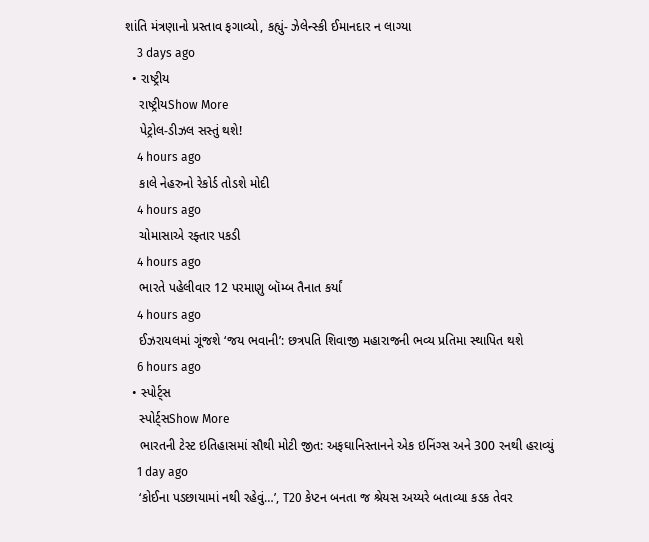શાંતિ મંત્રણાનો પ્રસ્તાવ ફગાવ્યો, કહ્યું- ઝેલેન્સ્કી ઈમાનદાર ન લાગ્યા
    3 days ago
  • રાષ્ટ્રીય
    રાષ્ટ્રીયShow More
    પેટ્રોલ-ડીઝલ સસ્તું થશે!
    4 hours ago
    કાલે નેહરુનો રેકોર્ડ તોડશે મોદી
    4 hours ago
    ચોમાસાએ રફ્તાર પકડી
    4 hours ago
    ભારતે પહેલીવાર 12 પરમાણુ બૉમ્બ તૈનાત કર્યાં
    4 hours ago
    ઈઝરાયલમાં ગૂંજશે ‘જય ભવાની’: છત્રપતિ શિવાજી મહારાજની ભવ્ય પ્રતિમા સ્થાપિત થશે
    6 hours ago
  • સ્પોર્ટ્સ
    સ્પોર્ટ્સShow More
    ભારતની ટેસ્ટ ઇતિહાસમાં સૌથી મોટી જીત: અફઘાનિસ્તાનને એક ઇનિંગ્સ અને 300 રનથી હરાવ્યું
    1 day ago
    ‘કોઈના પડછાયામાં નથી રહેવું…’, T20 કેપ્ટન બનતા જ શ્રેયસ અય્યરે બતાવ્યા કડક તેવર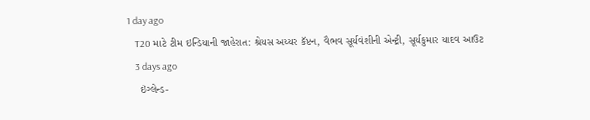1 day ago
    T20 માટે ટીમ ઇન્ડિયાની જાહેરાત: શ્રેયસ અય્યર કૅપ્ટન, વૈભવ સૂર્યવંશીની એન્ટ્રી, સૂર્યકુમાર યાદવ આઉટ
    3 days ago
    ઇંગ્લેન્ડ-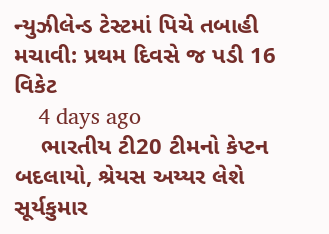ન્યુઝીલેન્ડ ટેસ્ટમાં પિચે તબાહી મચાવી: પ્રથમ દિવસે જ પડી 16 વિકેટ
    4 days ago
    ભારતીય ટી20 ટીમનો કેપ્ટન બદલાયો, શ્રેયસ અય્યર લેશે સૂર્યકુમાર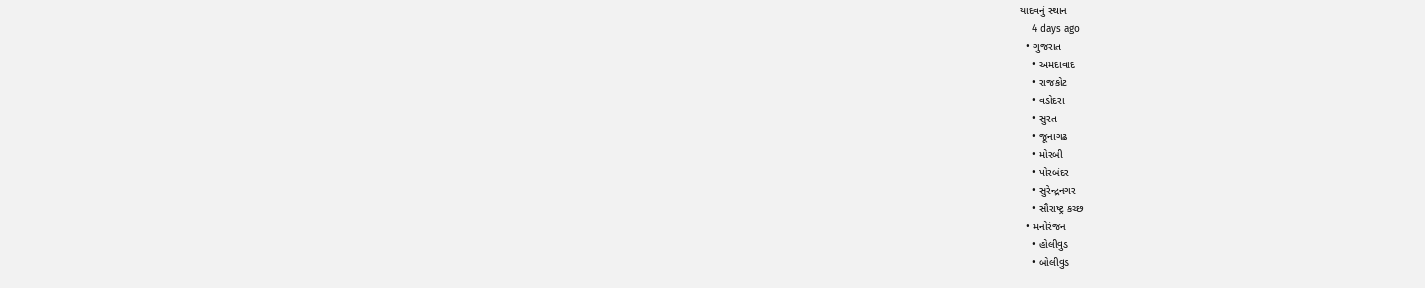યાદવનું સ્થાન
    4 days ago
  • ગુજરાત
    • અમદાવાદ
    • રાજકોટ
    • વડોદરા
    • સુરત
    • જૂનાગઢ
    • મોરબી
    • પોરબંદર
    • સુરેન્દ્રનગર
    • સૌરાષ્ટ્ર કચ્છ
  • મનોરંજન
    • હોલીવુડ
    • બોલીવુડ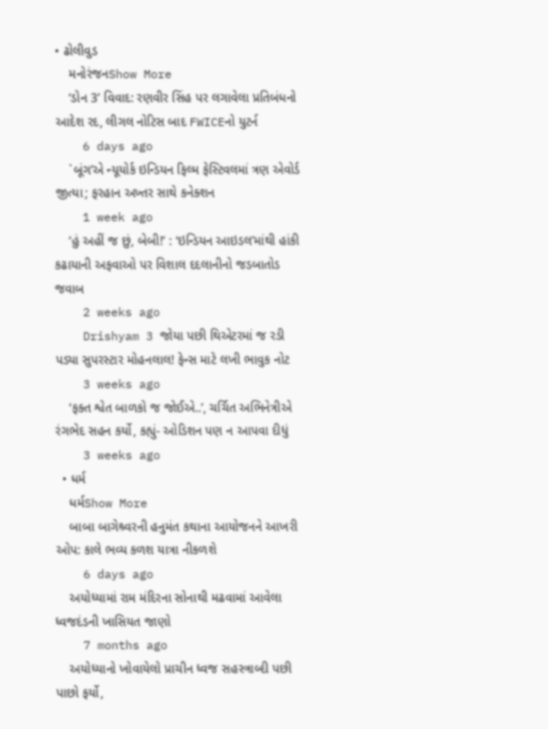• ઢોલીવુડ
    મનોરંજનShow More
    ‘ડોન 3’ વિવાદ: રણવીર સિંહ પર લગાવેલા પ્રતિબંધનો આદેશ રદ, લીગલ નોટિસ બાદ FWICEનો યુટર્ન
    6 days ago
    `બૂંગ’એ ન્યૂયોર્ક ઇન્ડિયન ફિલ્મ ફેસ્ટિવલમાં ત્રણ એવોર્ડ જીત્યા; ફરહાન અખ્તર સાથે કનેક્શન
    1 week ago
    ‘હું અહીં જ છું, બેબી!’ : ‘ઇન્ડિયન આઇડલ’માંથી હાંકી કઢાયાની અફવાઓ પર વિશાલ દદલાનીનો જડબાતોડ જવાબ
    2 weeks ago
    Drishyam 3 જોયા પછી થિએટરમાં જ રડી પડ્યા સુપરસ્ટાર મોહનલાલ! ફેન્સ માટે લખી ભાવુક નોટ
    3 weeks ago
    ‘ફક્ત શ્વેત બાળકો જ જોઈએ..’, ચર્ચિત અભિનેત્રીએ રંગભેદ સહન કર્યો, કહ્યું- ઓડિશન પણ ન આપવા દીધું
    3 weeks ago
  • ધર્મ
    ધર્મShow More
    બાબા બાગેશ્ર્વરની હનુમંત કથાના આયોજનને આખરી ઓપ: કાલે ભવ્ય કળશ યાત્રા નીકળશે
    6 days ago
    અયોધ્યામાં રામ મંદિરના સોનાથી મઢવામાં આવેલા ધ્વજદંડની ખાસિયત જાણો
    7 months ago
    અયોધ્યાનો ખોવાયેલો પ્રાચીન ધ્વજ સહસ્ત્રાબ્દી પછી પાછો ફર્યો,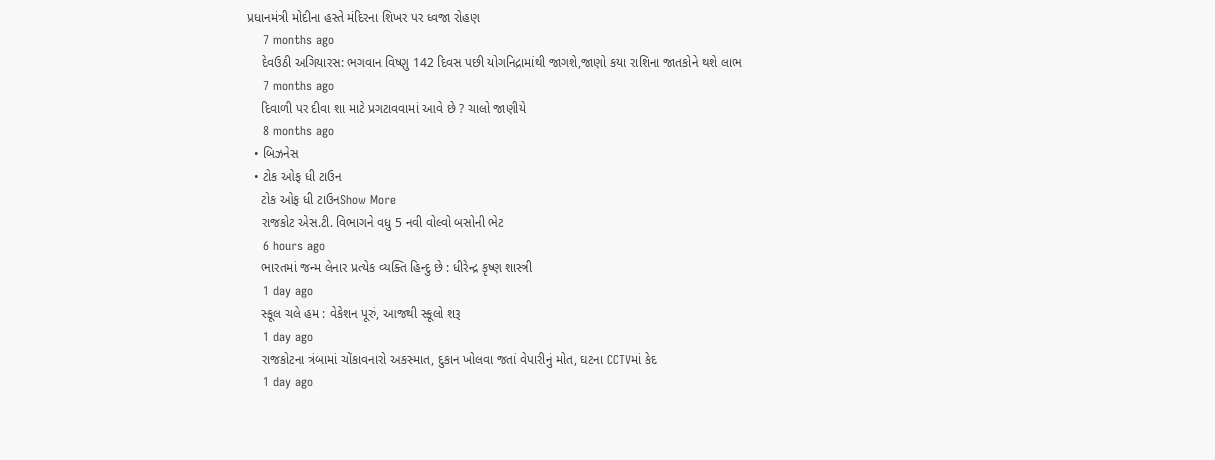પ્રધાનમંત્રી મોદીના હસ્તે મંદિરના શિખર પર ધ્વજા રોહણ
    7 months ago
    દેવઉઠી અગિયારસ: ભગવાન વિષ્ણુ 142 દિવસ પછી યોગનિદ્રામાંથી જાગશે,જાણો કયા રાશિના જાતકોને થશે લાભ
    7 months ago
    દિવાળી પર દીવા શા માટે પ્રગટાવવામાં આવે છે ? ચાલો જાણીયે
    8 months ago
  • બિઝનેસ
  • ટોક ઓફ ધી ટાઉન
    ટોક ઓફ ધી ટાઉનShow More
    રાજકોટ એસ.ટી. વિભાગને વધુ 5 નવી વોલ્વો બસોની ભેટ
    6 hours ago
    ભારતમાં જન્મ લેનાર પ્રત્યેક વ્યક્તિ હિન્દુ છે : ધીરેન્દ્ર કૃષ્ણ શાસ્ત્રી
    1 day ago
    સ્કૂલ ચલે હમ : વેકેશન પૂરું, આજથી સ્કૂલો શરૂ
    1 day ago
    રાજકોટના ત્રંબામાં ચોંકાવનારો અકસ્માત, દુકાન ખોલવા જતાં વેપારીનું મોત, ઘટના CCTVમાં કેદ
    1 day ago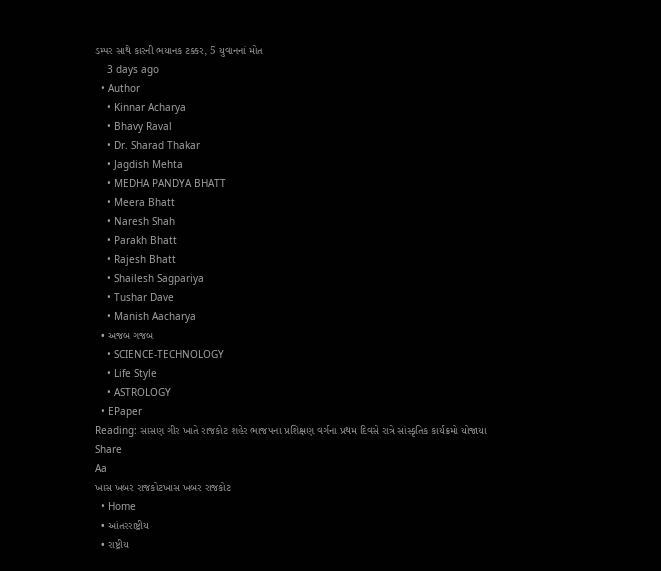ડમ્પર સાથે કારની ભયાનક ટક્કર, 5 યુવાનનાં મોત
    3 days ago
  • Author
    • Kinnar Acharya
    • Bhavy Raval
    • Dr. Sharad Thakar
    • Jagdish Mehta
    • MEDHA PANDYA BHATT
    • Meera Bhatt
    • Naresh Shah
    • Parakh Bhatt
    • Rajesh Bhatt
    • Shailesh Sagpariya
    • Tushar Dave
    • Manish Aacharya
  • અજબ ગજબ
    • SCIENCE-TECHNOLOGY
    • Life Style
    • ASTROLOGY
  • EPaper
Reading: સાસણ ગીર ખાતે રાજકોટ શહેર ભાજપના પ્રશિક્ષણ વર્ગના પ્રથમ દિવસે રાત્રે સાંસ્કૃતિક કાર્યક્રમો યોજાયા
Share
Aa
ખાસ ખબર રાજકોટખાસ ખબર રાજકોટ
  • Home
  • આંતરરાષ્ટ્રીય
  • રાષ્ટ્રીય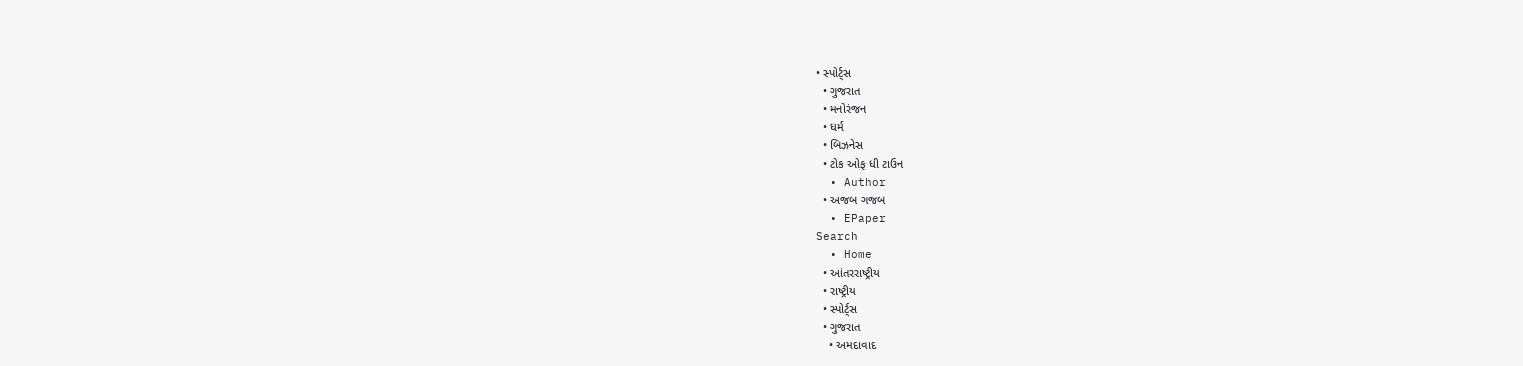• સ્પોર્ટ્સ
  • ગુજરાત
  • મનોરંજન
  • ધર્મ
  • બિઝનેસ
  • ટોક ઓફ ધી ટાઉન
  • Author
  • અજબ ગજબ
  • EPaper
Search
  • Home
  • આંતરરાષ્ટ્રીય
  • રાષ્ટ્રીય
  • સ્પોર્ટ્સ
  • ગુજરાત
    • અમદાવાદ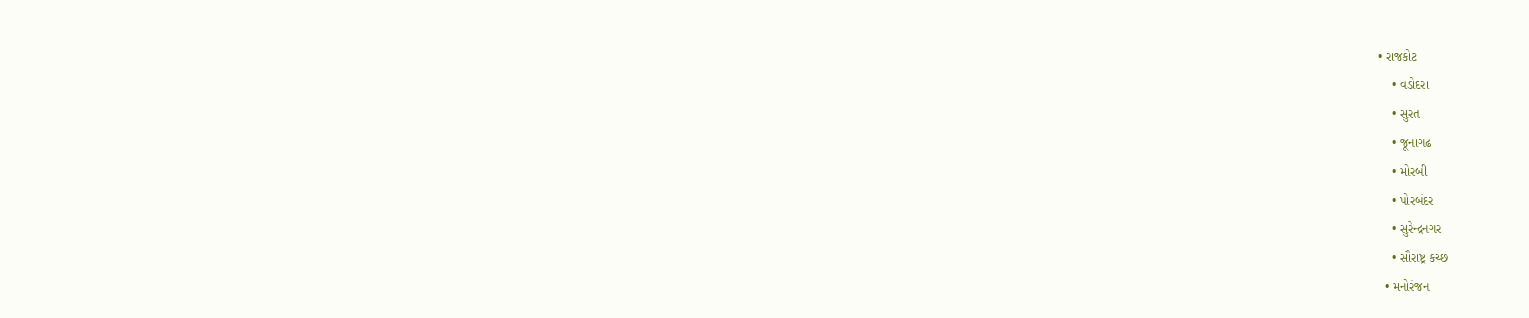• રાજકોટ
    • વડોદરા
    • સુરત
    • જૂનાગઢ
    • મોરબી
    • પોરબંદર
    • સુરેન્દ્રનગર
    • સૌરાષ્ટ્ર કચ્છ
  • મનોરંજન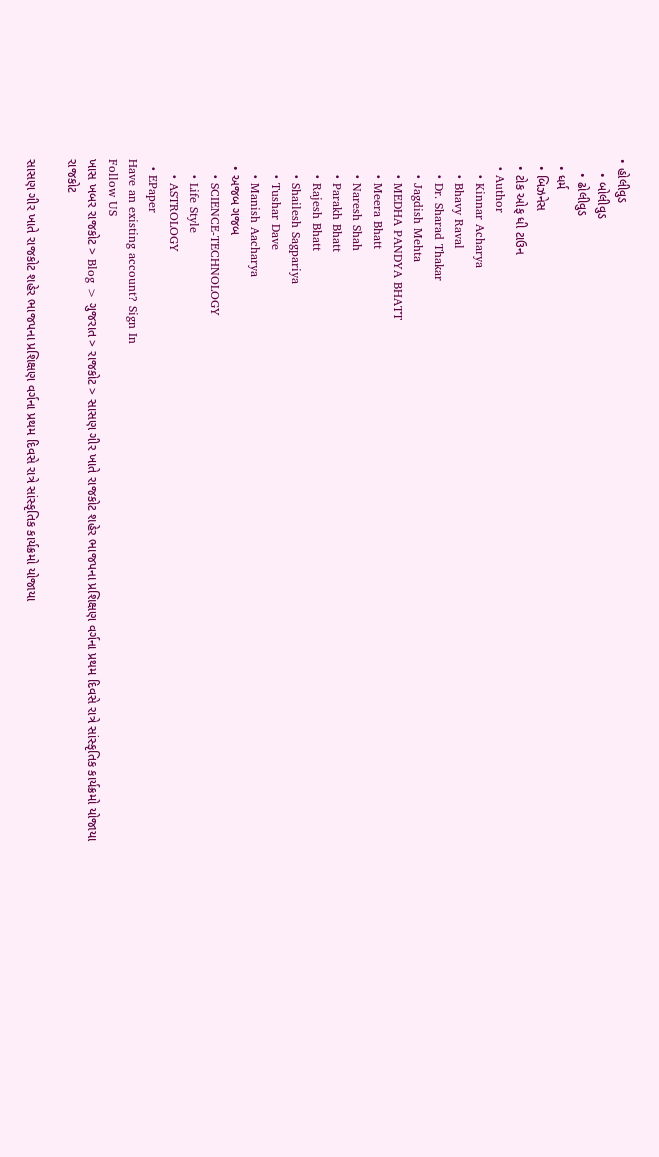• હોલીવુડ
    • બોલીવુડ
    • ઢોલીવુડ
  • ધર્મ
  • બિઝનેસ
  • ટોક ઓફ ધી ટાઉન
  • Author
    • Kinnar Acharya
    • Bhavy Raval
    • Dr. Sharad Thakar
    • Jagdish Mehta
    • MEDHA PANDYA BHATT
    • Meera Bhatt
    • Naresh Shah
    • Parakh Bhatt
    • Rajesh Bhatt
    • Shailesh Sagpariya
    • Tushar Dave
    • Manish Aacharya
  • અજબ ગજબ
    • SCIENCE-TECHNOLOGY
    • Life Style
    • ASTROLOGY
  • EPaper
Have an existing account? Sign In
Follow US
ખાસ ખબર રાજકોટ > Blog > ગુજરાત > રાજકોટ > સાસણ ગીર ખાતે રાજકોટ શહેર ભાજપના પ્રશિક્ષણ વર્ગના પ્રથમ દિવસે રાત્રે સાંસ્કૃતિક કાર્યક્રમો યોજાયા
રાજકોટ

સાસણ ગીર ખાતે રાજકોટ શહેર ભાજપના પ્રશિક્ષણ વર્ગના પ્રથમ દિવસે રાત્રે સાંસ્કૃતિક કાર્યક્રમો યોજાયા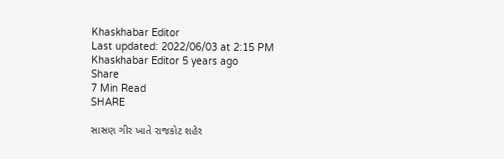Khaskhabar Editor
Last updated: 2022/06/03 at 2:15 PM
Khaskhabar Editor 5 years ago
Share
7 Min Read
SHARE

સાસણ ગીર ખાતે રાજકોટ શહેર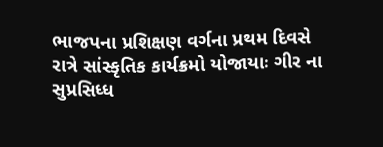ભાજપના પ્રશિક્ષણ વર્ગના પ્રથમ દિવસે રાત્રે સાંસ્કૃતિક કાર્યક્રમો યોજાયાઃ ગીર ના સુપ્રસિધ્ધ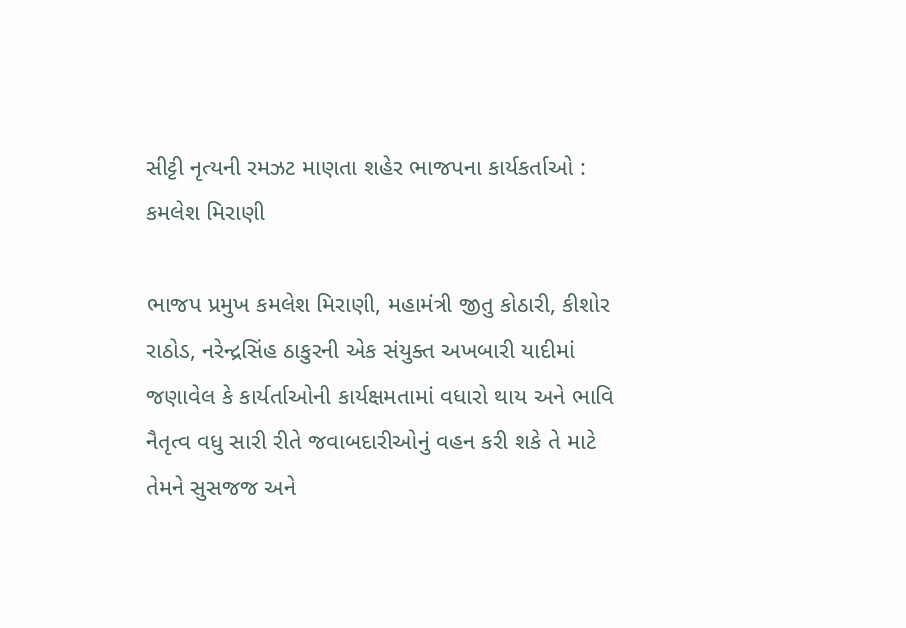સીટ્ટી નૃત્યની રમઝટ માણતા શહેર ભાજપના કાર્યકર્તાઓ : કમલેશ મિરાણી

ભાજપ પ્રમુખ કમલેશ મિરાણી, મહામંત્રી જીતુ કોઠારી, કીશોર રાઠોડ, નરેન્દ્રસિંહ ઠાકુરની એક સંયુક્ત અખબારી યાદીમાં જણાવેલ કે કાર્યર્તાઓની કાર્યક્ષમતામાં વધારો થાય અને ભાવિ નૈતૃત્વ વધુ સારી રીતે જવાબદારીઓનું વહન કરી શકે તે માટે તેમને સુસજજ અને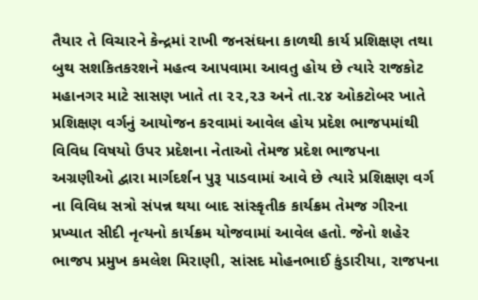તૈયાર તે વિચારને કેન્દ્રમાં રાખી જનસંઘના કાળથી કાર્ય પ્રશિક્ષણ તથા બુથ સશકિતકરશને મહત્વ આપવામા આવતુ હોય છે ત્યારે રાજકોટ મહાનગર માટે સાસણ ખાતે તા ૨૨,૨૩ અને તા.૨૪ ઓકટોબર ખાતે પ્રશિક્ષણ વર્ગનું આયોજન કરવામાં આવેલ હોય પ્રદેશ ભાજપમાંથી વિવિધ વિષયો ઉપર પ્રદેશના નેતાઓ તેમજ પ્રદેશ ભાજપના અગ્રણીઓ દ્વારા માર્ગદર્શન પુરૂ પાડવામાં આવે છે ત્યારે પ્રશિક્ષણ વર્ગ ના વિવિધ સત્રો સંપન્ન થયા બાદ સાંસ્કૃતીક કાર્યક્રમ તેમજ ગીરના પ્રખ્યાત સીદી નૃત્યનો કાર્યક્રમ યોજવામાં આવેલ હતો. જેનો શહેર ભાજપ પ્રમુખ કમલેશ મિરાણી, સાંસદ મોહનભાઈ કુંડારીયા, રાજપના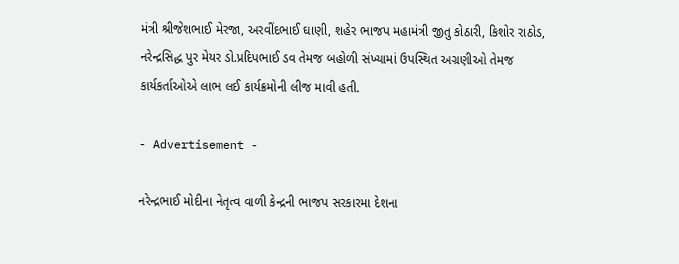મંત્રી શ્રીજેશભાઈ મેરજા, અરવીંદભાઈ ઘાણી, શહેર ભાજપ મહામંત્રી જીતુ કોઠારી, કિશોર રાઠોડ, નરેન્દ્રસિદ્ધ પુર મેયર ડો.પ્રદિપભાઈ ડવ તેમજ બહોળી સંખ્યામાં ઉપસ્થિત અગ્રણીઓ તેમજ કાર્યકર્તાઓએ લાભ લઈ કાર્યક્રમોની લીજ માવી હતી.

- Advertisement -

નરેન્દ્રભાઈ મોદીના નેતૃત્વ વાળી કેન્દ્રની ભાજપ સરકારમા દેશના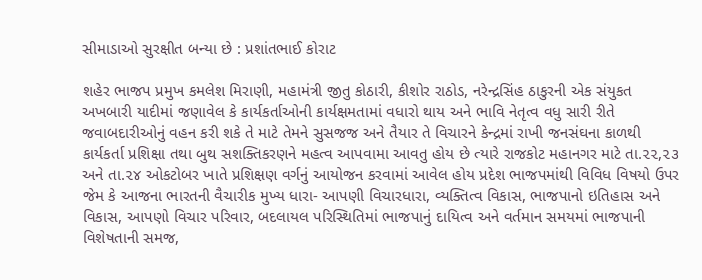સીમાડાઓ સુરક્ષીત બન્યા છે : પ્રશાંતભાઈ કોરાટ

શહેર ભાજપ પ્રમુખ કમલેશ મિરાણી, મહામંત્રી જીતુ કોઠારી, કીશોર રાઠોડ, નરેન્દ્રસિંહ ઠાકુરની એક સંયુકત અખબારી યાદીમાં જણાવેલ કે કાર્યકર્તાઓની કાર્યક્ષમતામાં વધારો થાય અને ભાવિ નેતૃત્વ વધુ સારી રીતે જવાબદારીઓનું વહન કરી શકે તે માટે તેમને સુસજજ અને તૈયાર તે વિચારને કેન્દ્રમાં રાખી જનસંઘના કાળથી કાર્યકર્તા પ્રશિક્ષા તથા બુથ સશક્તિકરણને મહત્વ આપવામા આવતુ હોય છે ત્યારે રાજકોટ મહાનગર માટે તા.૨૨,૨૩ અને તા.૨૪ ઓકટોબર ખાતે પ્રશિક્ષણ વર્ગનું આયોજન કરવામાં આવેલ હોય પ્રદેશ ભાજપમાંથી વિવિધ વિષયો ઉપર જેમ કે આજના ભારતની વૈચારીક મુખ્ય ધારા- આપણી વિચારધારા, વ્યક્તિત્વ વિકાસ, ભાજપાનો ઇતિહાસ અને વિકાસ, આપણો વિચાર પરિવાર, બદલાયલ પરિસ્થિતિમાં ભાજપાનું દાયિત્વ અને વર્તમાન સમયમાં ભાજપાની વિશેષતાની સમજ,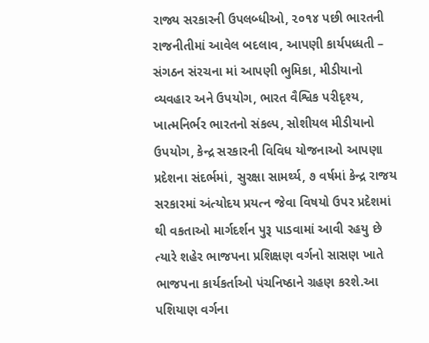રાજ્ય સરકારની ઉપલબ્ધીઓ, ૨૦૧૪ પછી ભારતની રાજનીતીમાં આવેલ બદલાવ, આપણી કાર્યપધ્ધતી – સંગઠન સંરચના માં આપણી ભુમિકા, મીડીયાનો વ્યવહાર અને ઉપયોગ, ભારત વૈશ્વિક પરીદૃશ્ય, ખાત્મનિર્ભર ભારતનો સંકલ્પ, સોશીયલ મીડીયાનો ઉપયોગ, કેન્દ્ર સરકારની વિવિધ યોજનાઓ આપણા પ્રદેશના સંદર્ભમાં, સુરક્ષા સામર્થ્ય, ૭ વર્ષમાં કેન્દ્ર રાજય સરકારમાં અંત્યોદય પ્રયત્ન જેવા વિષયો ઉપર પ્રદેશમાં થી વકતાઓ માર્ગદર્શન પુરૂ પાડવામાં આવી રહયુ છે ત્યારે શહેર ભાજપના પ્રશિક્ષણ વર્ગનો સાસણ ખાતે ભાજપના કાર્યકર્તાઓ પંચનિષ્ઠાને ગ્રહણ કરશે.આ પશિયાણ વર્ગના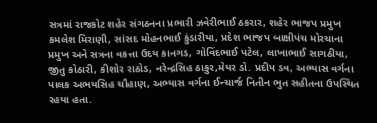સત્રમાં રાજકોટ શહેર સંગઠનના પ્રભારી ઝવેરીભાઈ ઠકરાર, શહેર ભાજપ પ્રમુખ કમલેશ મિરાણી, સાંસદ મોહનભાઈ કુંડારીયા, પ્રદેશ ભાજપ બાક્ષીપંચ મોરચાના પ્રમુખ અને સત્રના વકત્તા ઉદય કાનગડ, ગોવિંદભાઈ પટેલ, લાખાભાઈ સાગઠીયા, જીતુ કોઠારી, કીશોર રાઠોડ, નરેન્દ્રસિહ ઠાકુર,મેયર ડો. પ્રદીપ ડવ, અભ્યાસ વર્ગના પાલક અભયસિહ ચૌહાણ, અભ્યાસ વર્ગના ઈન્ચાર્જ નિતીન ભુત સહીતના ઉપસ્થિત રહયા હતા.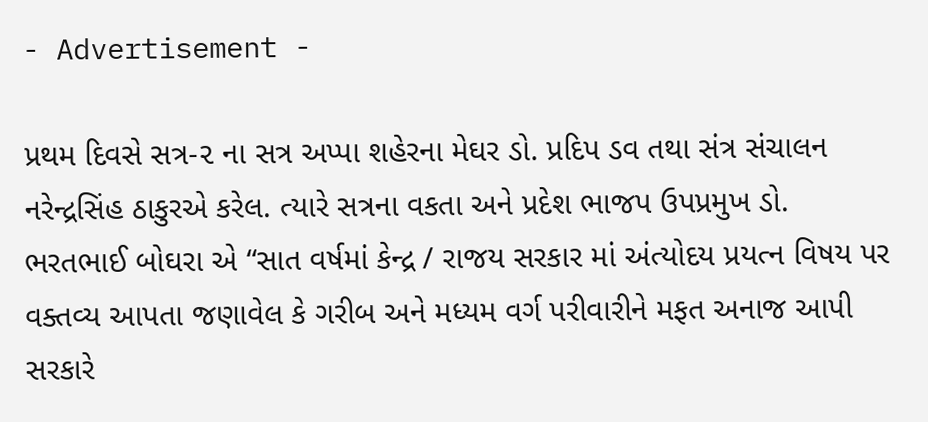- Advertisement -

પ્રથમ દિવસે સત્ર-૨ ના સત્ર અપ્પા શહેરના મેઘર ડો. પ્રદિપ ડવ તથા સંત્ર સંચાલન નરેન્દ્રસિંહ ઠાકુરએ કરેલ. ત્યારે સત્રના વકતા અને પ્રદેશ ભાજપ ઉપપ્રમુખ ડો. ભરતભાઈ બોઘરા એ “સાત વર્ષમાં કેન્દ્ર / રાજય સરકાર માં અંત્યોદય પ્રયત્ન વિષય પર વક્તવ્ય આપતા જણાવેલ કે ગરીબ અને મધ્યમ વર્ગ પરીવારીને મફત અનાજ આપી સરકારે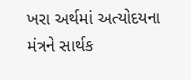ખરા અર્થમાં અત્યોદયના મંત્રને સાર્થક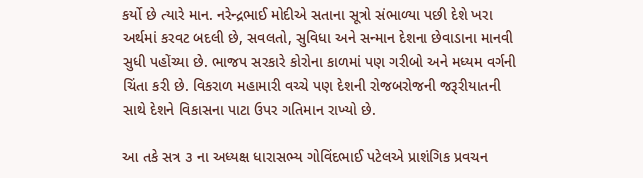કર્યો છે ત્યારે માન. નરેન્દ્રભાઈ મોદીએ સતાના સૂત્રો સંભાળ્યા પછી દેશે ખરા અર્થમાં કરવટ બદલી છે, સવલતો, સુવિધા અને સન્માન દેશના છેવાડાના માનવી સુધી પહોંચ્યા છે. ભાજપ સરકારે કોરોના કાળમાં પણ ગરીબો અને મધ્યમ વર્ગની ચિંતા કરી છે. વિકરાળ મહામારી વચ્ચે પણ દેશની રોજબરોજની જરૂરીયાતની સાથે દેશને વિકાસના પાટા ઉપર ગતિમાન રાખ્યો છે.

આ તકે સત્ર ૩ ના અધ્યક્ષ ધારાસભ્ય ગોવિંદભાઈ પટેલએ પ્રાશંગિક પ્રવચન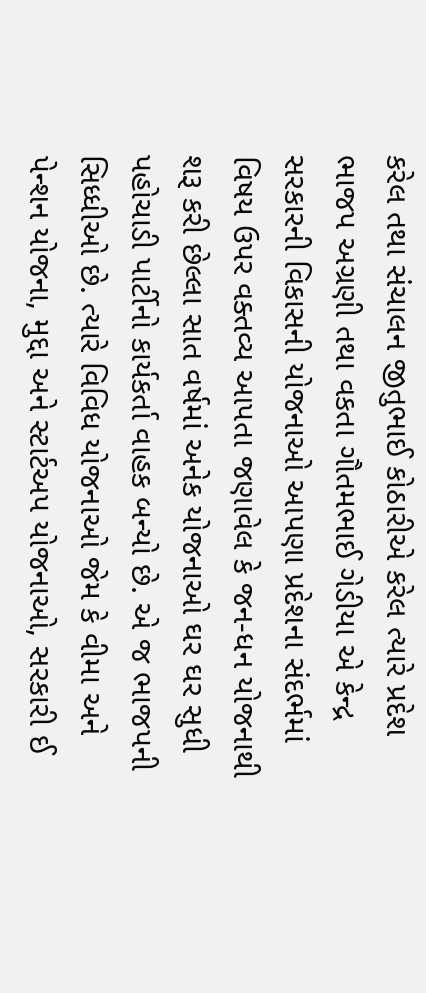કરેલ તથા સંચાલન જીતુભાઈ કોઠારીએ કરેલ ત્યારે પ્રદેશ ભાજપ અગ્રણી તથા વકતા ગૌતમભાઈ ગેડીયા એ કેન્દ્ર સરકારની વિકાસની યોજનાઓ આપણા પ્રદેશના સંદર્ભમાં વિષય ઉપર વક્તવ્ય આપતા જણાવેલ કે જન-ધન યોજનાથી શરૂ કરી છેલ્લા સાત વર્ષમાં અનેક યોજનાઓ ઘર ઘર સુધી પહોચાડી પાર્ટીનો કાર્યકર્તા વાહક બન્યો છે. એ જ ભાજપની સિધ્ધીઓ છે. ત્યારે વિવિધ યોજનાઓ જેમ કે વીમા અને પેન્શન યોજના, મુદ્દા અને સ્ટાર્ટઅપ યોજનાઓ, સરકારી ઈ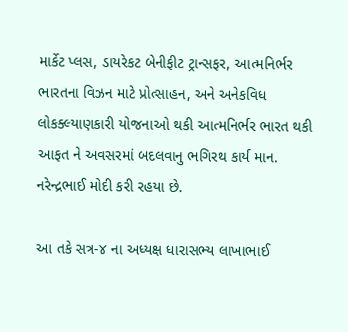માર્કેટ પ્લસ, ડાયરેકટ બેનીફીટ ટ્રાન્સફર, આત્મનિર્ભર ભારતના વિઝન માટે પ્રોત્સાહન, અને અનેકવિધ લોકક્લ્યાણકારી યોજનાઓ થકી આત્મનિર્ભર ભારત થકી આફત ને અવસરમાં બદલવાનુ ભગિરથ કાર્ય માન. નરેન્દ્રભાઈ મોદી કરી રહયા છે.

આ તકે સત્ર-૪ ના અધ્યક્ષ ધારાસભ્ય લાખાભાઈ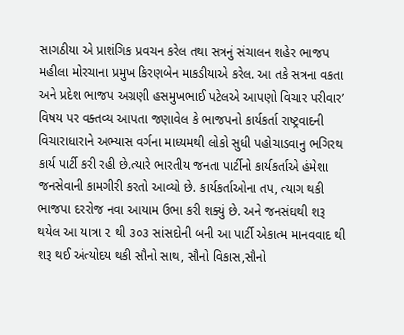સાગઠીયા એ પ્રાશંગિક પ્રવચન કરેલ તથા સત્રનું સંચાલન શહેર ભાજપ મહીલા મોરચાના પ્રમુખ કિરણબેન માકડીયાએ કરેલ. આ તકે સત્રના વકતા અને પ્રદેશ ભાજપ અગ્રણી હસમુખભાઈ પટેલએ આપણો વિચાર પરીવાર’ વિષય પર વક્તવ્ય આપતા જણાવેલ કે ભાજપનો કાર્યકર્તા રાષ્ટ્રવાદની વિચારાધારાને અભ્યાસ વર્ગના માધ્યમથી લોકો સુધી પહોચાડવાનુ ભગિરથ કાર્ય પાર્ટી કરી રહી છે.ત્યારે ભારતીય જનતા પાર્ટીનો કાર્યકર્તાએ હંમેશા જનસેવાની કામગીરી કરતો આવ્યો છે. કાર્યકર્તાઓના તપ, ત્યાગ થકી ભાજપા દરરોજ નવા આયામ ઉભા કરી શક્યું છે. અને જનસંઘથી શરૂ થયેલ આ યાત્રા ૨ થી ૩૦૩ સાંસદોની બની આ પાર્ટી એકાત્મ માનવવાદ થી શરૂ થઈ અંત્યોદય થકી સૌનો સાથ, સૌનો વિકાસ,સૌનો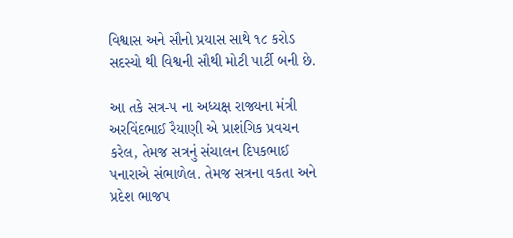વિશ્વાસ અને સૌનો પ્રયાસ સાથે ૧૮ કરોડ સદસ્યો થી વિશ્વની સૌથી મોટી પાર્ટી બની છે.

આ તકે સત્ર-૫ ના અધ્યક્ષ રાજ્યના મંત્રી અરવિંદભાઈ રૈયાણી એ પ્રાશંગિક પ્રવચન કરેલ, તેમજ સત્રનું સંચાલન દિપકભાઈ પનારાએ સંભાળેલ. તેમજ સત્રના વકતા અને પ્રદેશ ભાજપ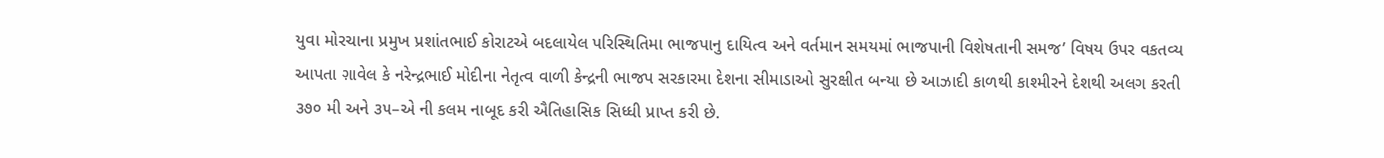યુવા મોરચાના પ્રમુખ પ્રશાંતભાઈ કોરાટએ બદલાયેલ પરિસ્થિતિમા ભાજપાનુ દાયિત્વ અને વર્તમાન સમયમાં ભાજપાની વિશેષતાની સમજ’ વિષય ઉપર વકતવ્ય આપતા ગ઼ાવેલ કે નરેન્દ્રભાઈ મોદીના નેતૃત્વ વાળી કેન્દ્રની ભાજપ સરકારમા દેશના સીમાડાઓ સુરક્ષીત બન્યા છે આઝાદી કાળથી કાશ્મીરને દેશથી અલગ કરતી ૩૭૦ મી અને ૩૫–એ ની કલમ નાબૂદ કરી ઐતિહાસિક સિધ્ધી પ્રાપ્ત કરી છે.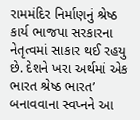રામમંદિર નિર્માણનું શ્રેષ્ઠ કાર્ય ભાજપા સરકારના નેતૃત્વમાં સાકાર થઈ રહયુ છે. દેશને ખરા અર્થમાં એક ભારત શ્રેષ્ઠ ભારત’ બનાવવાના સ્વપ્નને આ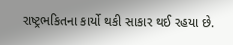રાષ્ટ્રભકિતના કાર્યો થકી સાકાર થઈ રહયા છે.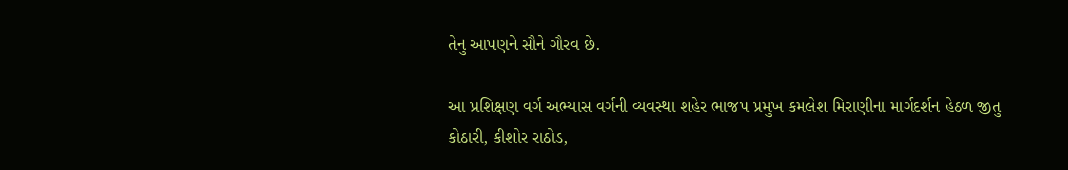તેનુ આપણને સૌને ગૌરવ છે.

આ પ્રશિક્ષણ વર્ગ અભ્યાસ વર્ગની વ્યવસ્થા શહેર ભાજપ પ્રમુખ કમલેશ મિરાણીના માર્ગદર્શન હેઠળ જીતુ કોઠારી, કીશોર રાઠોડ,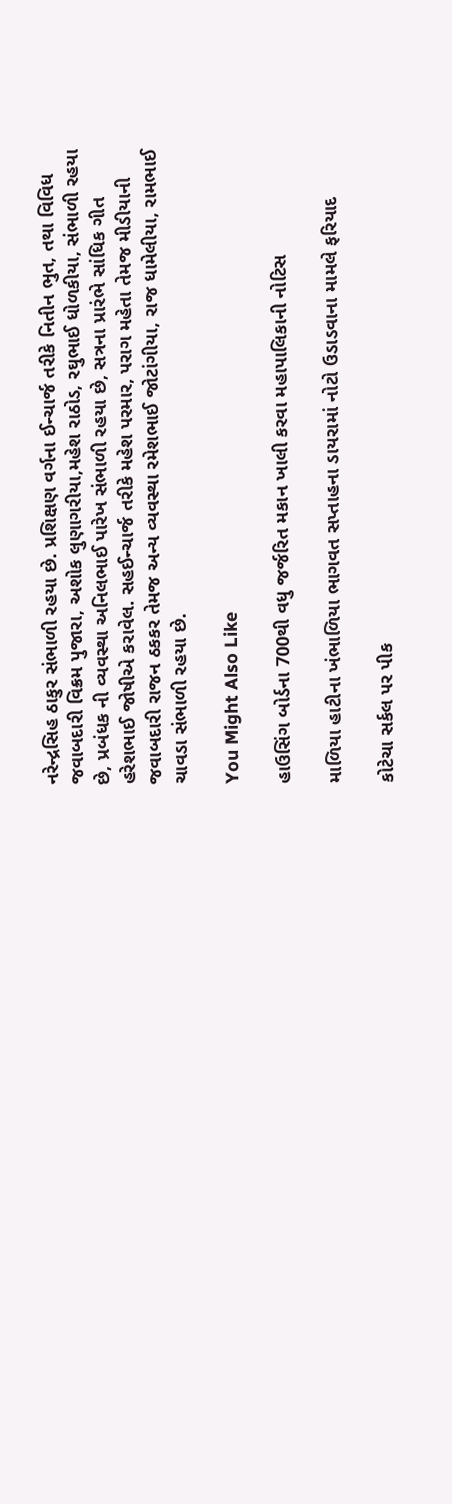નરેન્દ્રસિહ ઠાકુર સંભાળી રહયા છે. પ્રશિક્ષણ વર્ગના ઈન્ચાર્જ તરીકે નિતીન ભુત, તથા વિવિધ જવાબદારી વિક્રમ પુજારા, અશોક લુણાગરીયા,મહેશ રાઠોડ, રઘુભાઈ ધોળકીયા, સંભાળી રહયા છે, પ્રબંધક ની વ્યવસ્થા અનિલભાઈ પારેખ સંભાળી રહયા છે, સત્રના પ્રારંભે સાંધિક ગીત હરેશભાઈ જોષીએ કરાવેલ. સહઈન્ચાર્જ તરીકે મહેશ પરમાર, પરાગ મહેતા તેમજ મીડીયાની જવાબદારી રાજન ઠકકર તેમજ અન્ય વ્યવસ્થા રમેશભાઈ જોટાંગીયા, રાજ ધામેલીયા, રામભાઈ ચાવડા સંભાળી રહયા છે.

You Might Also Like

હાઉસિંગ બોર્ડના 700થી વધુ જર્જરિત મકાન ખાલી કરવા મહાપાલિકાની નોટિસ

માળિયા હાટીના ખંભાળિયા ભાગવત સપ્તાહના ડાયરામાં નોટો ઉડાડવાના મામલે ફરિયાદ

કોટેચા સર્કલ પર પીક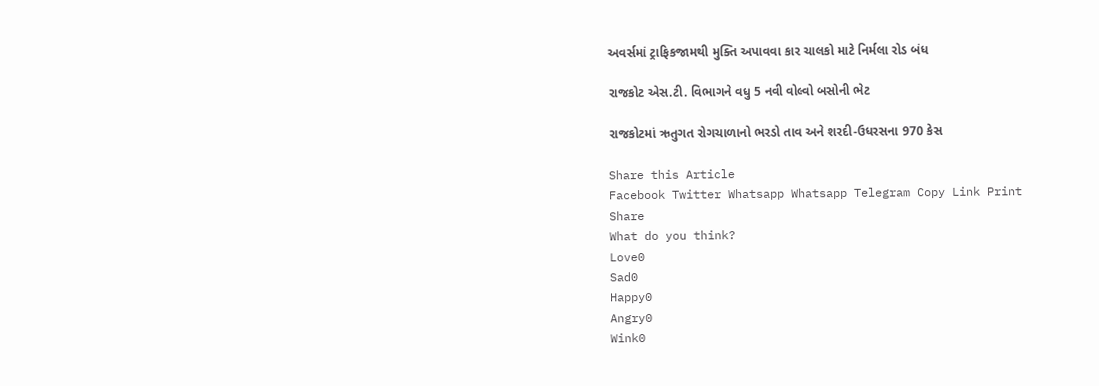અવર્સમાં ટ્રાફિકજામથી મુક્તિ અપાવવા કાર ચાલકો માટે નિર્મલા રોડ બંધ

રાજકોટ એસ.ટી. વિભાગને વધુ 5 નવી વોલ્વો બસોની ભેટ

રાજકોટમાં ઋતુગત રોગચાળાનો ભરડો તાવ અને શરદી-ઉધરસના 970 કેસ

Share this Article
Facebook Twitter Whatsapp Whatsapp Telegram Copy Link Print
Share
What do you think?
Love0
Sad0
Happy0
Angry0
Wink0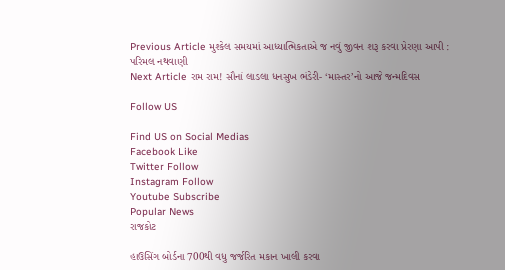Previous Article મુશ્કેલ સમયમાં આધ્યાત્મિકતાએ જ નવું જીવન શરૂ કરવા પ્રેરણા આપી : પરિમલ નથવાણી
Next Article રામ રામ! સૌનાં લાડલા ધનસુખ ભંડેરી- ‘માસ્તર’નો આજે જન્મદિવસ

Follow US

Find US on Social Medias
Facebook Like
Twitter Follow
Instagram Follow
Youtube Subscribe
Popular News
રાજકોટ

હાઉસિંગ બોર્ડના 700થી વધુ જર્જરિત મકાન ખાલી કરવા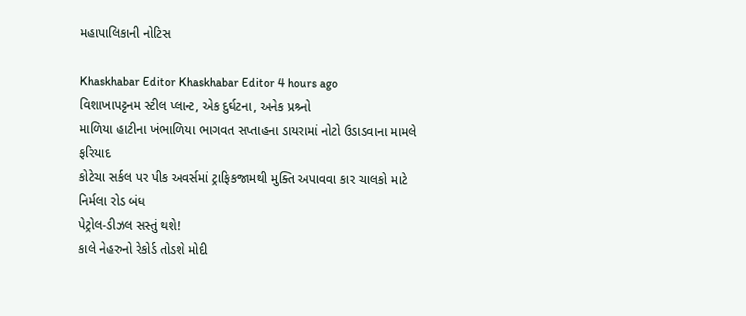મહાપાલિકાની નોટિસ

Khaskhabar Editor Khaskhabar Editor 4 hours ago
વિશાખાપટ્ટનમ સ્ટીલ પ્લાન્ટ, એક દુર્ઘટના, અનેક પ્રશ્ર્નો
માળિયા હાટીના ખંભાળિયા ભાગવત સપ્તાહના ડાયરામાં નોટો ઉડાડવાના મામલે ફરિયાદ
કોટેચા સર્કલ પર પીક અવર્સમાં ટ્રાફિકજામથી મુક્તિ અપાવવા કાર ચાલકો માટે નિર્મલા રોડ બંધ
પેટ્રોલ-ડીઝલ સસ્તું થશે!
કાલે નેહરુનો રેકોર્ડ તોડશે મોદી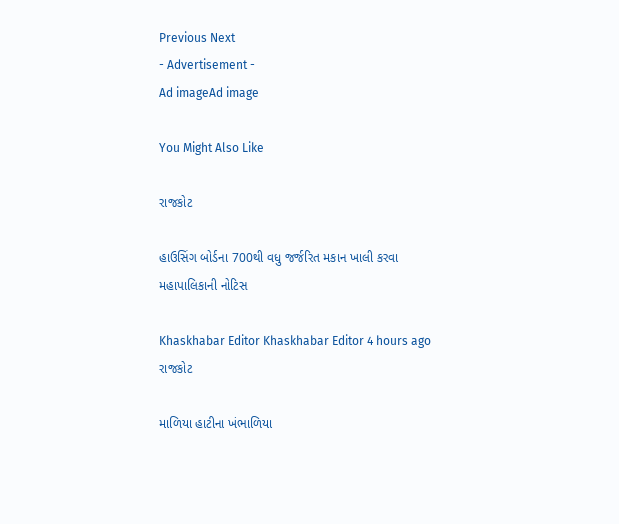Previous Next
- Advertisement -
Ad imageAd image

You Might Also Like

રાજકોટ

હાઉસિંગ બોર્ડના 700થી વધુ જર્જરિત મકાન ખાલી કરવા મહાપાલિકાની નોટિસ

Khaskhabar Editor Khaskhabar Editor 4 hours ago
રાજકોટ

માળિયા હાટીના ખંભાળિયા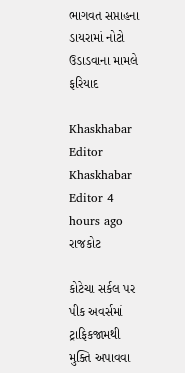ભાગવત સપ્તાહના ડાયરામાં નોટો ઉડાડવાના મામલે ફરિયાદ

Khaskhabar Editor Khaskhabar Editor 4 hours ago
રાજકોટ

કોટેચા સર્કલ પર પીક અવર્સમાં ટ્રાફિકજામથી મુક્તિ અપાવવા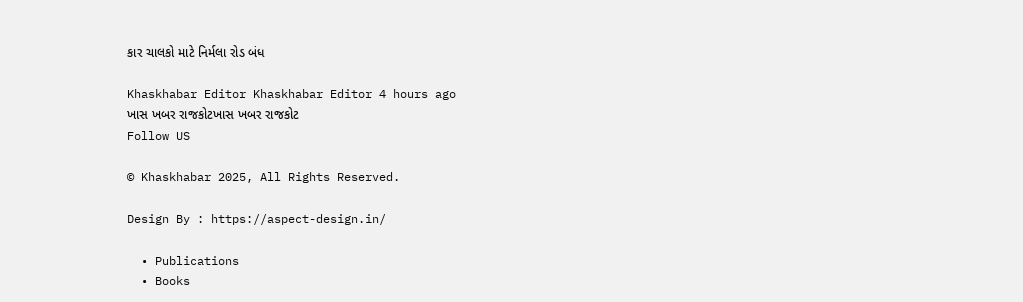કાર ચાલકો માટે નિર્મલા રોડ બંધ

Khaskhabar Editor Khaskhabar Editor 4 hours ago
ખાસ ખબર રાજકોટખાસ ખબર રાજકોટ
Follow US

© Khaskhabar 2025, All Rights Reserved.

Design By : https://aspect-design.in/

  • Publications
  • Books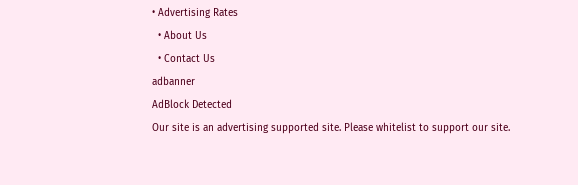• Advertising Rates
  • About Us
  • Contact Us
adbanner
AdBlock Detected
Our site is an advertising supported site. Please whitelist to support our site.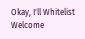Okay, I'll Whitelist
Welcome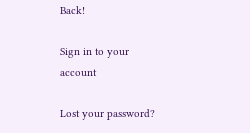Back!

Sign in to your account

Lost your password?